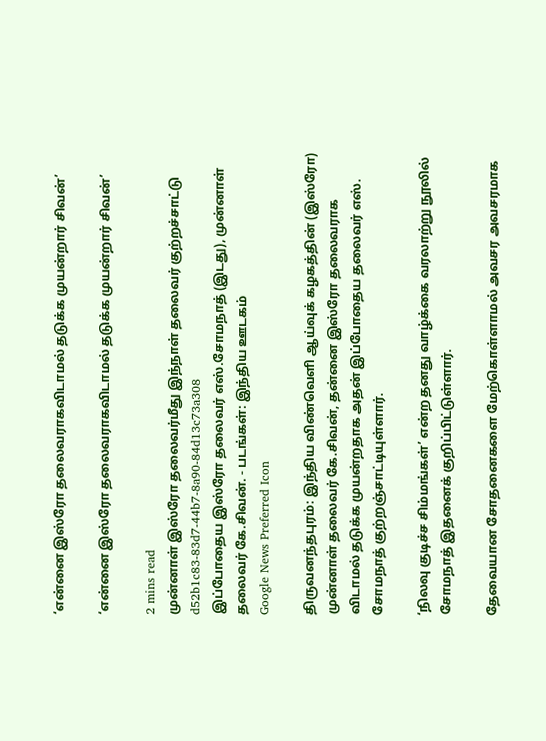‘என்னை இஸ்ரோ தலைவராகவிடாமல் தடுக்க முயன்றார் சிவன்’

‘என்னை இஸ்ரோ தலைவராகவிடாமல் தடுக்க முயன்றார் சிவன்’

2 mins read
முன்னாள் இஸ்ரோ தலைவர்மீது இந்நாள் தலைவர் குற்றச்சாட்டு
d52b1c83-83d7-44b7-8a90-84d13c73a308
இப்போதைய இஸ்ரோ தலைவர் எஸ்.சோமநாத் (இடது), முன்னாள் தலைவர் கே.சிவன். - படங்கள்: இந்திய ஊடகம்
Google News Preferred Icon

திருவனந்தபுரம்: இந்திய விண்வெளி ஆய்வுக் கழகத்தின் (இஸ்ரோ) முன்னாள் தலைவர் கே.சிவன், தன்னை இஸ்ரோ தலைவராக விடாமல் தடுக்க முயன்றதாக அதன் இப்போதைய தலைவர் எஸ். சோமநாத் குற்றஞ்சாட்டியுள்ளார்.

‘நிலவு குடிச்ச சிம்மங்கள்’ என்ற தனது வாழ்க்கை வரலாற்று நூலில் சோமநாத் இதனைக் குறிப்பிட்டுள்ளார்.

தேவையான சோதனைகளை மேற்கொள்ளாமல் அவசர அவசரமாக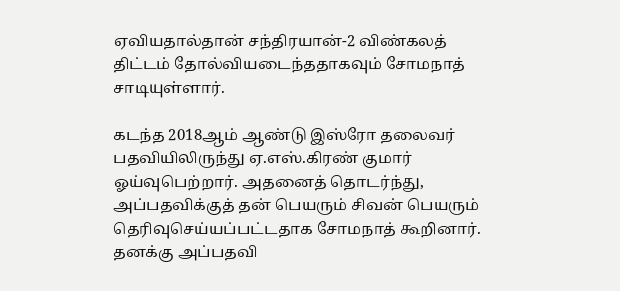ஏவியதால்தான் சந்திரயான்-2 விண்கலத் திட்டம் தோல்வியடைந்ததாகவும் சோமநாத் சாடியுள்ளார்.

கடந்த 2018ஆம் ஆண்டு இஸ்ரோ தலைவர் பதவியிலிருந்து ஏ.எஸ்.கிரண் குமார் ஓய்வுபெற்றார். அதனைத் தொடர்ந்து, அப்பதவிக்குத் தன் பெயரும் சிவன் பெயரும் தெரிவுசெய்யப்பட்டதாக சோமநாத் கூறினார். தனக்கு அப்பதவி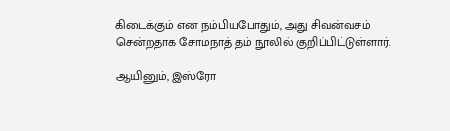கிடைக்கும் என நம்பியபோதும், அது சிவன்வசம் சென்றதாக சோமநாத் தம் நூலில் குறிப்பிட்டுள்ளார்.

ஆயினும், இஸ்ரோ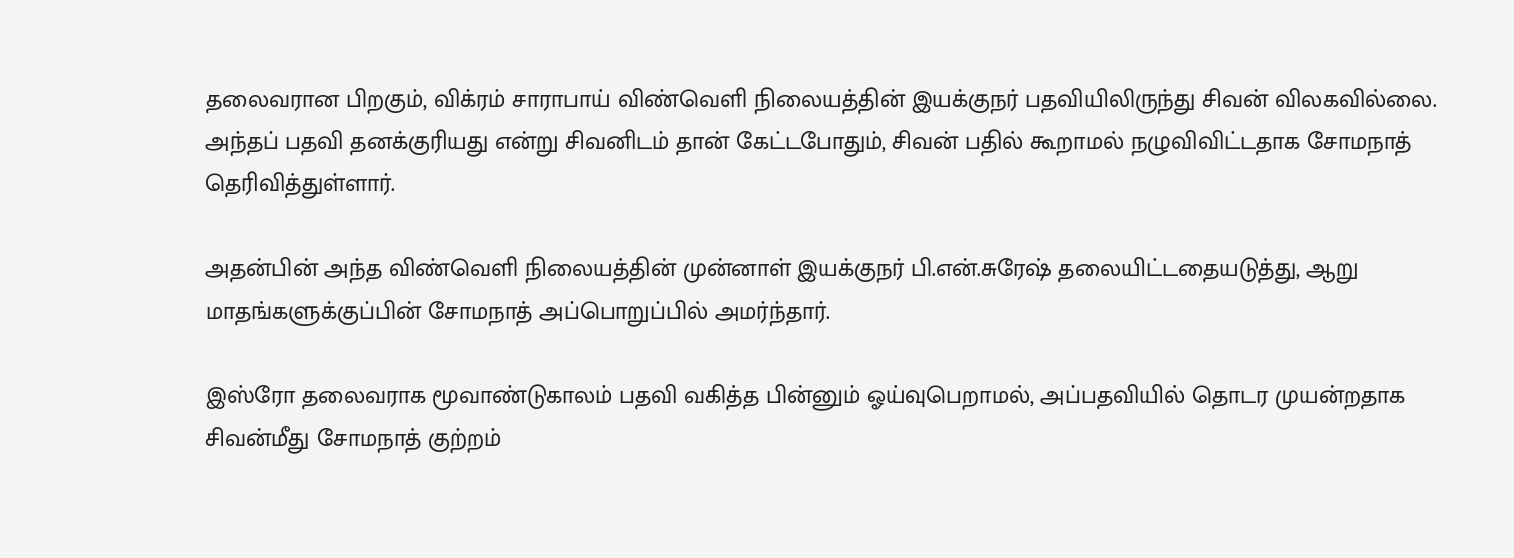தலைவரான பிறகும், விக்ரம் சாராபாய் விண்வெளி நிலையத்தின் இயக்குநர் பதவியிலிருந்து சிவன் விலகவில்லை. அந்தப் பதவி தனக்குரியது என்று சிவனிடம் தான் கேட்டபோதும், சிவன் பதில் கூறாமல் நழுவிவிட்டதாக சோமநாத் தெரிவித்துள்ளார்.

அதன்பின் அந்த விண்வெளி நிலையத்தின் முன்னாள் இயக்குநர் பி.என்.சுரேஷ் தலையிட்டதையடுத்து, ஆறு மாதங்களுக்குப்பின் சோமநாத் அப்பொறுப்பில் அமர்ந்தார்.

இஸ்ரோ தலைவராக மூவாண்டுகாலம் பதவி வகித்த பின்னும் ஓய்வுபெறாமல், அப்பதவியில் தொடர முயன்றதாக சிவன்மீது சோமநாத் குற்றம்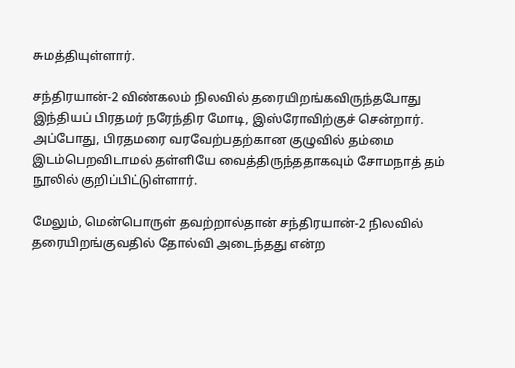சுமத்தியுள்ளார்.

சந்திரயான்-2 விண்கலம் நிலவில் தரையிறங்கவிருந்தபோது இந்தியப் பிரதமர் நரேந்திர மோடி, இஸ்ரோவிற்குச் சென்றார். அப்போது, பிரதமரை வரவேற்பதற்கான குழுவில் தம்மை இடம்பெறவிடாமல் தள்ளியே வைத்திருந்ததாகவும் சோமநாத் தம் நூலில் குறிப்பிட்டுள்ளார்.

மேலும், மென்பொருள் தவற்றால்தான் சந்திரயான்-2 நிலவில் தரையிறங்குவதில் தோல்வி அடைந்தது என்ற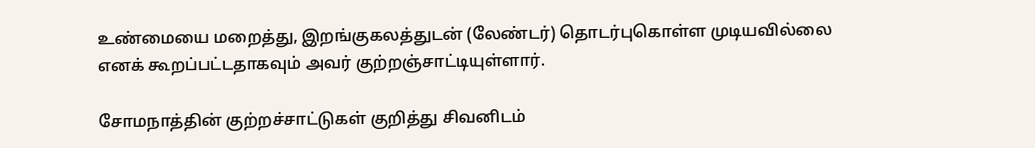உண்மையை மறைத்து, இறங்குகலத்துடன் (லேண்டர்) தொடர்புகொள்ள முடியவில்லை எனக் கூறப்பட்டதாகவும் அவர் குற்றஞ்சாட்டியுள்ளார்.

சோமநாத்தின் குற்றச்சாட்டுகள் குறித்து சிவனிடம்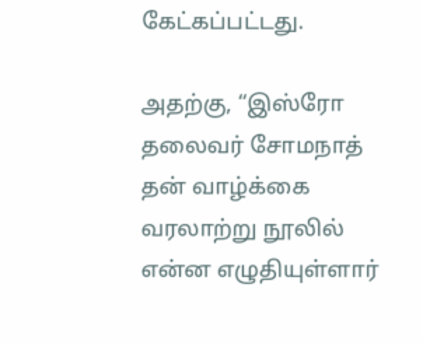கேட்கப்பட்டது.

அதற்கு, “இஸ்ரோ தலைவர் சோமநாத் தன் வாழ்க்கை வரலாற்று நூலில் என்ன எழுதியுள்ளார்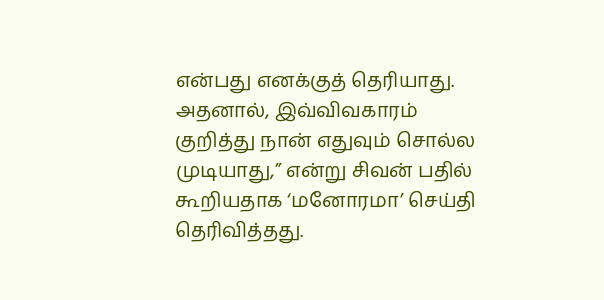என்பது எனக்குத் தெரியாது. அதனால், இவ்விவகாரம் குறித்து நான் எதுவும் சொல்ல முடியாது,” என்று சிவன் பதில் கூறியதாக ‘மனோரமா’ செய்தி தெரிவித்தது.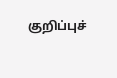குறிப்புச்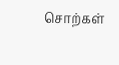சொற்கள்